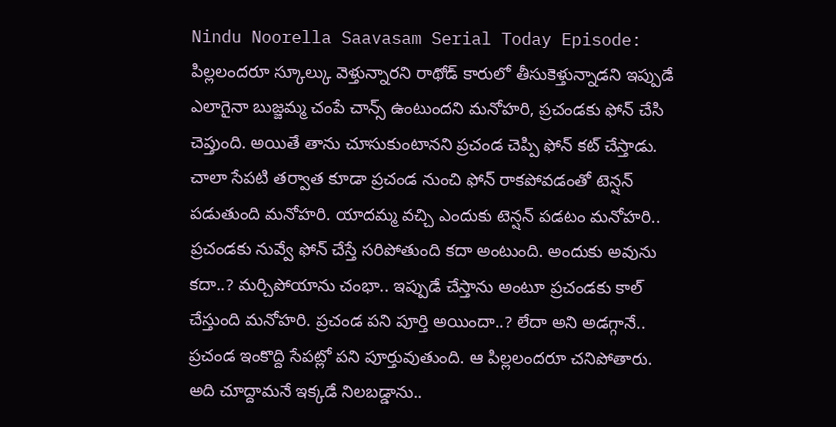Nindu Noorella Saavasam Serial Today Episode: పిల్లలందరూ స్కూల్కు వెళ్తున్నారని రాథోడ్ కారులో తీసుకెళ్తున్నాడని ఇప్పుడే ఎలాగైనా బుజ్జమ్మ చంపే చాన్స్ ఉంటుందని మనోహరి, ప్రచండకు ఫోన్ చేసి చెప్తుంది. అయితే తాను చూసుకుంటానని ప్రచండ చెప్పి ఫోన్ కట్ చేస్తాడు. చాలా సేపటి తర్వాత కూడా ప్రచండ నుంచి ఫోన్ రాకపోవడంతో టెన్షన్ పడుతుంది మనోహరి. యాదమ్మ వచ్చి ఎందుకు టెన్షన్ పడటం మనోహరి.. ప్రచండకు నువ్వే ఫోన్ చేస్తే సరిపోతుంది కదా అంటుంది. అందుకు అవును కదా..? మర్చిపోయాను చంభా.. ఇప్పుడే చేస్తాను అంటూ ప్రచండకు కాల్ చేస్తుంది మనోహరి. ప్రచండ పని పూర్తి అయిందా..? లేదా అని అడగ్గానే..
ప్రచండ ఇంకొద్ది సేపట్లో పని పూర్తువుతుంది. ఆ పిల్లలందరూ చనిపోతారు. అది చూద్దామనే ఇక్కడే నిలబడ్డాను..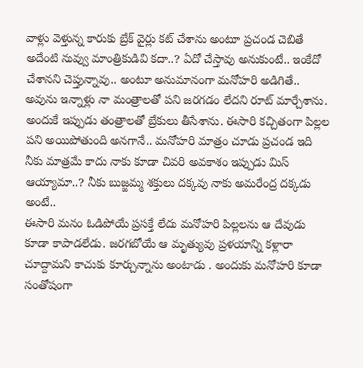వాళ్లు వెళ్తున్న కారుకు బ్రేక్ వైర్లు కట్ చేశాను అంటూ ప్రచండ చెబితే అదేంటి నువ్వు మాంత్రికుడివి కదా..? ఏదో చేస్తావు అనుకుంటే.. ఇంకేదో చేశానని చెప్తున్నావు.. అంటూ అనుమానంగా మనోహరి అడిగితే.. అవును ఇన్నాళ్లు నా మంత్రాలతో పని జరగడం లేదని రూట్ మార్చేశాను. అందుకే ఇప్పుడు తంత్రాలతో బ్రేకులు తీసేశాను. ఈసారి కచ్చితంగా పిల్లల పని అయిపోతుంది అనగానే.. మనోహరి మాత్రం చూడు ప్రచండ ఇది నీకు మాత్రమే కాదు నాకు కూడా చివరి అవకాశం ఇప్పుడు మిస్ ఆయ్యామా..? నీకు బుజ్జమ్మ శక్తులు దక్కవు నాకు అమరేంద్ర దక్కడు అంటే..
ఈసారి మనం ఓడిపోయే ప్రసక్తే లేదు మనోహరి పిల్లలను ఆ దేవుడు కూడా కాపాడలేడు. జరగబోయే ఆ మృత్యువు ప్రళయాన్ని కళ్లారా చూద్దామని కాచుకు కూర్చున్నాను అంటాడు . అందుకు మనోహరి కూడా సంతోషంగా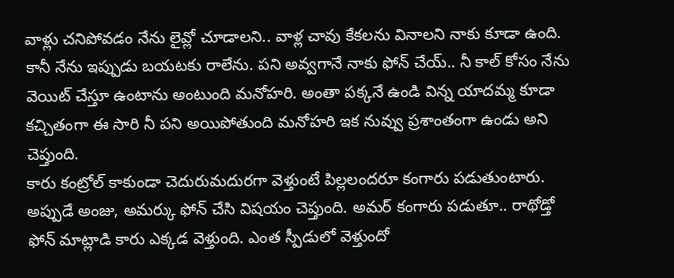వాళ్లు చనిపోవడం నేను లైవ్లో చూడాలని.. వాళ్ల చావు కేకలను వినాలని నాకు కూడా ఉంది. కానీ నేను ఇప్పుడు బయటకు రాలేను. పని అవ్వగానే నాకు ఫోన్ చేయ్.. నీ కాల్ కోసం నేను వెయిట్ చేస్తూ ఉంటాను అంటుంది మనోహరి. అంతా పక్కనే ఉండి విన్న యాదమ్మ కూడా కచ్చితంగా ఈ సారి నీ పని అయిపోతుంది మనోహరి ఇక నువ్వు ప్రశాంతంగా ఉండు అని చెప్తుంది.
కారు కంట్రోల్ కాకుండా చెదురుమదురగా వెళ్తుంటే పిల్లలందరూ కంగారు పడుతుంటారు. అప్పుడే అంజు, అమర్కు ఫోన్ చేసి విషయం చెప్తుంది. అమర్ కంగారు పడుతూ.. రాథోడ్తో ఫోన్ మాట్లాడి కారు ఎక్కడ వెళ్తుంది. ఎంత స్పీడులో వెళ్తుందో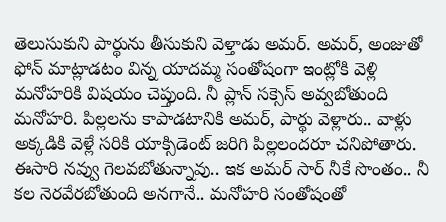తెలుసుకుని పార్థును తీసుకుని వెళ్తాడు అమర్. అమర్, అంజుతో ఫోన్ మాట్లాడటం విన్న యాదమ్మ సంతోషంగా ఇంట్లోకి వెళ్లి మనోహరికి విషయం చెప్తుంది. నీ ప్లాన్ సక్సెస్ అవ్వబోతుంది మనోహరి. పిల్లలను కాపాడటానికి అమర్, పార్థు వెళ్లారు.. వాళ్లు అక్కడికి వెళ్లే సరికి యాక్సిడెంట్ జరిగి పిల్లలందరూ చనిపోతారు. ఈసారి నవ్వు గెలవబోతున్నావు.. ఇక అమర్ సార్ నీకే సొంతం.. నీ కల నెరవేరబోతుంది అనగానే.. మనోహరి సంతోషంతో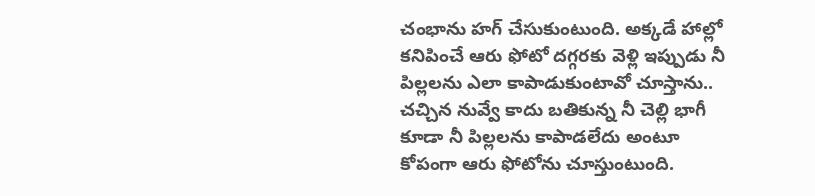చంభాను హగ్ చేసుకుంటుంది. అక్కడే హాల్లో కనిపించే ఆరు ఫోటో దగ్గరకు వెళ్లి ఇప్పుడు నీ పిల్లలను ఎలా కాపాడుకుంటావో చూస్తాను.. చచ్చిన నువ్వే కాదు బతికున్న నీ చెల్లి భాగీ కూడా నీ పిల్లలను కాపాడలేదు అంటూ కోపంగా ఆరు ఫోటోను చూస్తుంటుంది.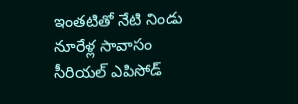ఇంతటితో నేటి నిండు నూరేళ్ల సావాసం సీరియల్ ఎపిసోడ్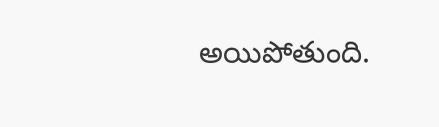అయిపోతుంది.